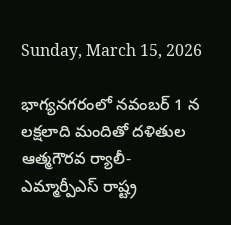Sunday, March 15, 2026

భాగ్యనగరంలో నవంబర్ 1 న లక్షలాది మందితో దళితుల ఆత్మగౌరవ ర్యాలీ- ఎమ్మార్పీఎస్ రాష్ట్ర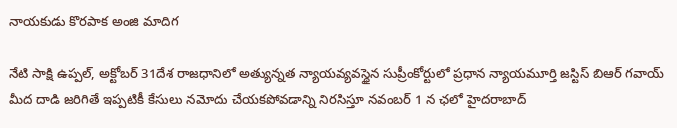నాయకుడు కొరపాక అంజి మాదిగ

నేటి సాక్షి ఉప్పల్, అక్టోబర్ 31దేశ రాజధానిలో అత్యున్నత న్యాయవ్యవస్థైన సుప్రీంకోర్టులో ప్రధాన న్యాయమూర్తి జస్టిస్ బిఆర్ గవాయ్ మీద దాడి జరిగితే ఇప్పటికీ కేసులు నమోదు చేయకపోవడాన్ని నిరసిస్తూ నవంబర్ 1 న ఛలో హైదరాబాద్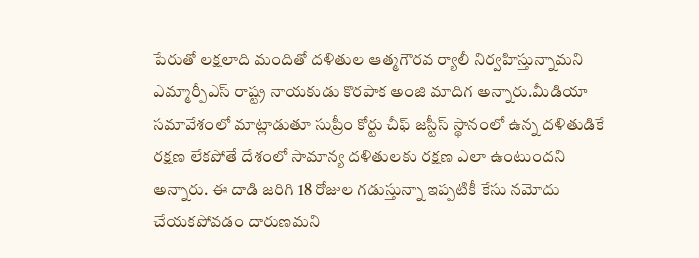పేరుతో లక్షలాది మందితో దళితుల ఆత్మగౌరవ ర్యాలీ నిర్వహిస్తున్నామని ఎమ్మార్పీఎస్ రాష్ట్ర నాయకుడు కొరపాక అంజి మాదిగ అన్నారు.మీడియా సమావేశంలో మాట్లాడుతూ సుప్రీం కోర్టు చీఫ్ జస్టీస్ స్థానంలో ఉన్న దళితుడికే రక్షణ లేకపోతే దేశంలో సామాన్య దళితులకు రక్షణ ఎలా ఉంటుందని అన్నారు. ఈ దాడి జరిగి 18 రోజుల గడుస్తున్నా ఇప్పటికీ కేసు నమోదు చేయకపోవడం దారుణమని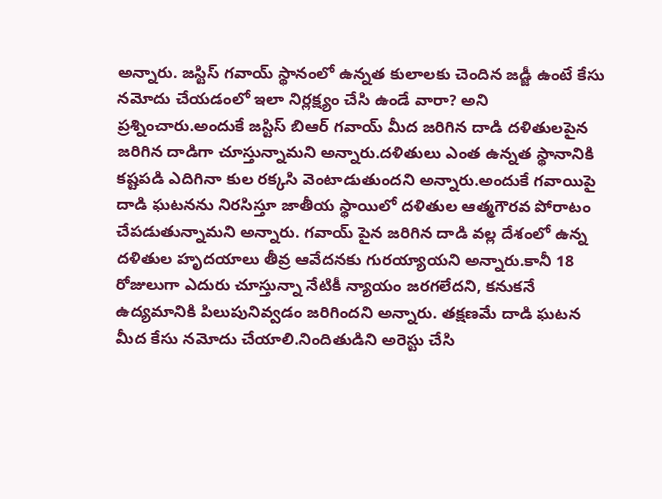అన్నారు. జస్టిస్ గవాయ్ స్థానంలో ఉన్నత కులాలకు చెందిన జడ్జీ ఉంటే కేసు నమోదు చేయడంలో ఇలా నిర్లక్ష్యం చేసి ఉండే వారా? అని ప్రశ్నించారు.అందుకే జస్టిస్ బిఆర్ గవాయ్ మీద జరిగిన దాడి దళితులపైన జరిగిన దాడిగా చూస్తున్నామని అన్నారు.దళితులు ఎంత ఉన్నత స్థానానికి కష్టపడి ఎదిగినా కుల రక్కసి వెంటాడుతుందని అన్నారు.అందుకే గవాయిపై దాడి ఘటనను నిరసిస్తూ జాతీయ స్థాయిలో దళితుల ఆత్మగౌరవ పోరాటం చేపడుతున్నామని అన్నారు. గవాయ్ పైన జరిగిన దాడి వల్ల దేశంలో ఉన్న దళితుల హృదయాలు తీవ్ర ఆవేదనకు గురయ్యాయని అన్నారు.కానీ 18 రోజులుగా ఎదురు చూస్తున్నా నేటికీ న్యాయం జరగలేదని, కనుకనే ఉద్యమానికి పిలుపునివ్వడం జరిగిందని అన్నారు. తక్షణమే దాడి ఘటన మీద కేసు నమోదు చేయాలి.నిందితుడిని అరెస్టు చేసి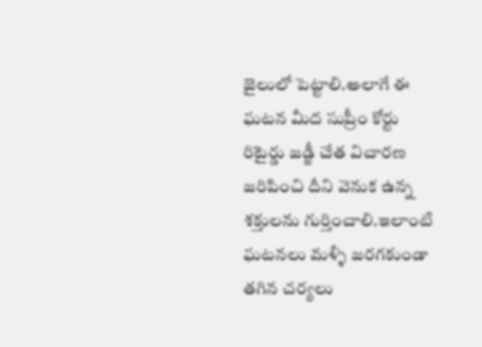జైలులో పెట్టాలి.అలాగే ఈ ఘటన మీద సుప్రీం కోర్టు రిటైర్డు జడ్జీ చేత విచారణ జరిపించి దీని వెనుక ఉన్న శక్తులను గుర్తించాలి.ఇలాంటి ఘటనలు మళ్ళీ జరగకుండా తగిన చర్యలు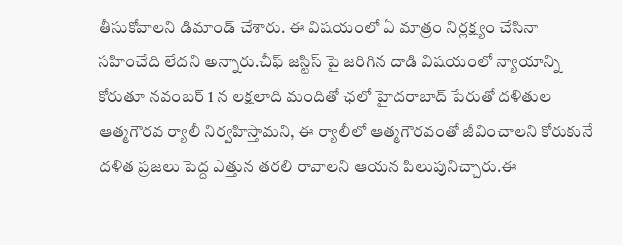తీసుకోవాలని డిమాండ్ చేశారు. ఈ విషయంలో ఏ మాత్రం నిర్లక్ష్యం చేసినా సహించేది లేదని అన్నారు.చీఫ్ జస్టిస్ పై జరిగిన దాడి విషయంలో న్యాయాన్ని కోరుతూ నవంబర్ 1 న లక్షలాది మందితో ఛలో హైదరాబాద్ పేరుతో దళితుల ఆత్మగౌరవ ర్యాలీ నిర్వహిస్తామని, ఈ ర్యాలీలో ఆత్మగౌరవంతో జీవించాలని కోరుకునే దళిత ప్రజలు పెద్ద ఎత్తున తరలి రావాలని ఆయన పిలుపునిచ్చారు.ఈ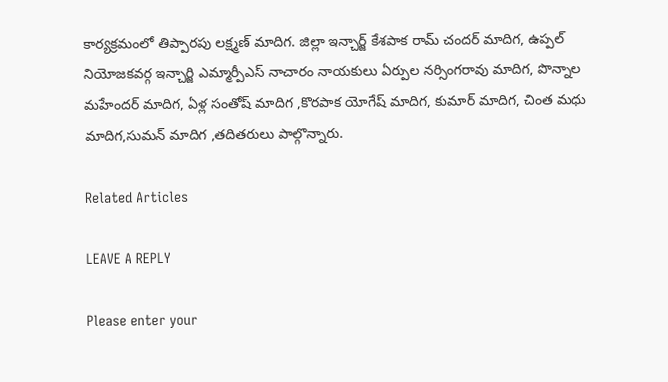కార్యక్రమంలో తిప్పారపు లక్ష్మణ్ మాదిగ. జిల్లా ఇన్చార్జ్ కేశపాక రామ్ చందర్ మాదిగ, ఉప్పల్ నియోజకవర్గ ఇన్చార్జి ఎమ్మార్పీఎస్ నాచారం నాయకులు ఏర్పుల నర్సింగరావు మాదిగ, పొన్నాల మహేందర్ మాదిగ, ఏళ్ల సంతోష్ మాదిగ ,కొరపాక యోగేష్ మాదిగ, కుమార్ మాదిగ, చింత మధు మాదిగ,సుమన్ మాదిగ ,తదితరులు పాల్గొన్నారు.

Related Articles

LEAVE A REPLY

Please enter your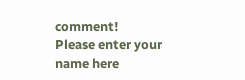comment!
Please enter your name here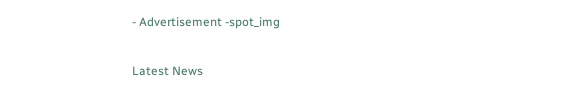- Advertisement -spot_img

Latest News